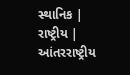સ્થાનિક | રાષ્ટ્રીય | આંતરરાષ્ટ્રીય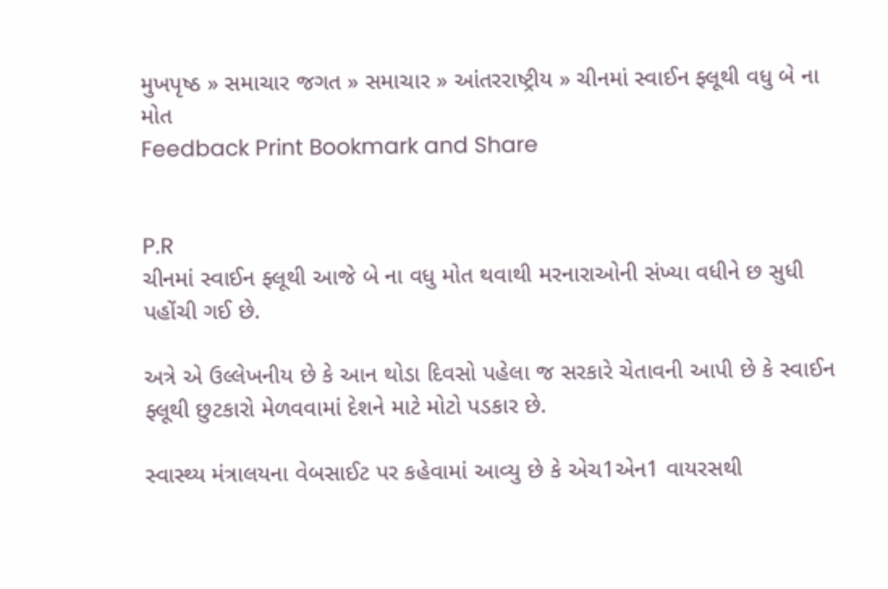મુખપૃષ્ઠ » સમાચાર જગત » સમાચાર » આંતરરાષ્ટ્રીય » ચીનમાં સ્વાઈન ફ્લૂથી વધુ બે ના મોત
Feedback Print Bookmark and Share


P.R
ચીનમાં સ્વાઈન ફ્લૂથી આજે બે ના વધુ મોત થવાથી મરનારાઓની સંખ્યા વધીને છ સુધી પહોંચી ગઈ છે.

અત્રે એ ઉલ્લેખનીય છે કે આન થોડા દિવસો પહેલા જ સરકારે ચેતાવની આપી છે કે સ્વાઈન ફ્લૂથી છુટકારો મેળવવામાં દેશને માટે મોટો પડકાર છે.

સ્વાસ્થ્ય મંત્રાલયના વેબસાઈટ પર કહેવામાં આવ્યુ છે કે એચ1એન1 વાયરસથી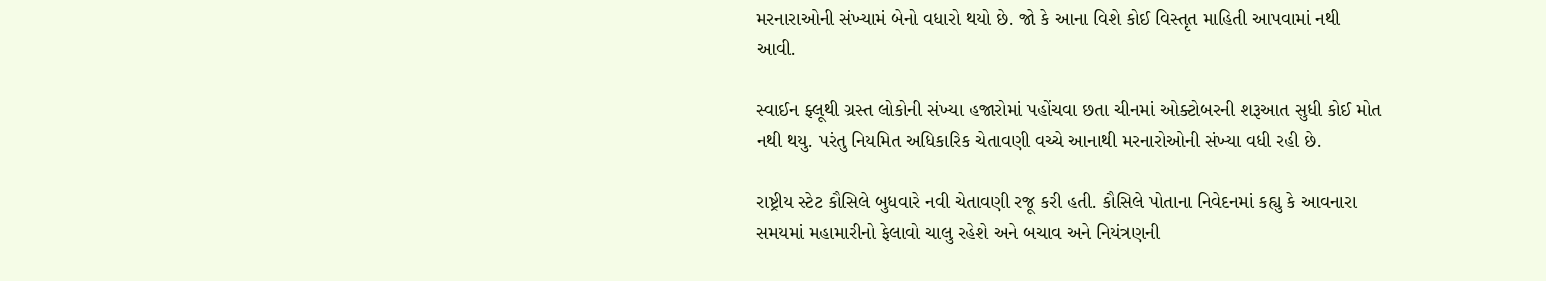મરનારાઓની સંખ્યામં બેનો વધારો થયો છે. જો કે આના વિશે કોઈ વિસ્તૃત માહિતી આપવામાં નથી આવી.

સ્વાઈન ફ્લૂથી ગ્રસ્ત લોકોની સંખ્યા હજારોમાં પહોંચવા છતા ચીનમાં ઓક્ટોબરની શરૂઆત સુધી કોઈ મોત નથી થયુ. પરંતુ નિયમિત અધિકારિક ચેતાવણી વચ્ચે આનાથી મરનારોઓની સંખ્યા વધી રહી છે.

રાષ્ટ્રીય સ્ટેટ કૌસિલે બુધવારે નવી ચેતાવણી રજૂ કરી હતી. કૌસિલે પોતાના નિવેદનમાં કહ્યુ કે આવનારા સમયમાં મહામારીનો ફેલાવો ચાલુ રહેશે અને બચાવ અને નિયંત્રણની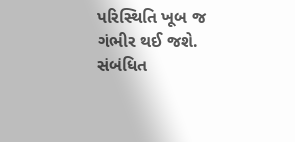પરિસ્થિતિ ખૂબ જ ગંભીર થઈ જશે.
સંબંધિત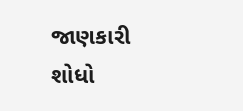જાણકારી શોધો